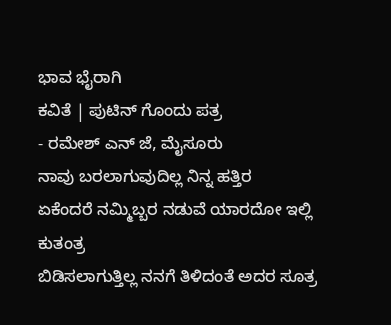ಭಾವ ಭೈರಾಗಿ
ಕವಿತೆ | ಪುಟಿನ್ ಗೊಂದು ಪತ್ರ
- ರಮೇಶ್ ಎನ್ ಜೆ, ಮೈಸೂರು
ನಾವು ಬರಲಾಗುವುದಿಲ್ಲ ನಿನ್ನ ಹತ್ತಿರ
ಏಕೆಂದರೆ ನಮ್ಮಿಬ್ಬರ ನಡುವೆ ಯಾರದೋ ಇಲ್ಲಿ ಕುತಂತ್ರ
ಬಿಡಿಸಲಾಗುತ್ತಿಲ್ಲ ನನಗೆ ತಿಳಿದಂತೆ ಅದರ ಸೂತ್ರ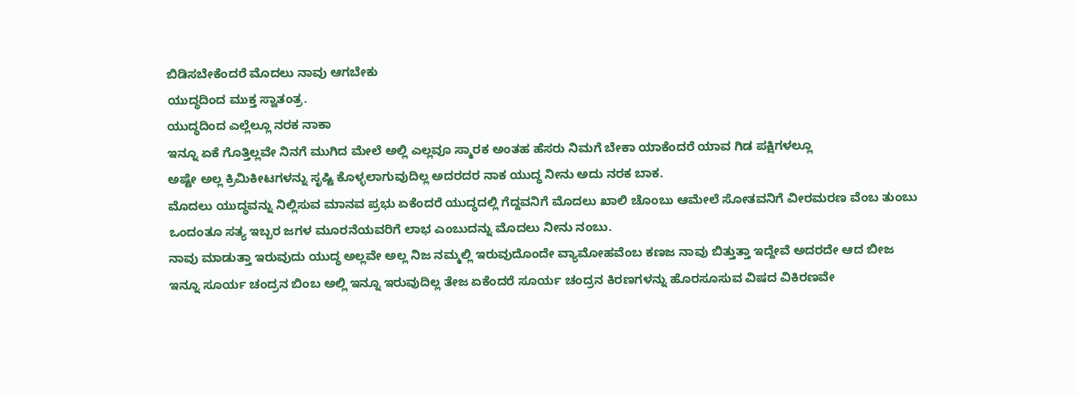ಬಿಡಿಸಬೇಕೆಂದರೆ ಮೊದಲು ನಾವು ಆಗಬೇಕು
ಯುದ್ಧದಿಂದ ಮುಕ್ತ ಸ್ವಾತಂತ್ರ.
ಯುದ್ಧದಿಂದ ಎಲ್ಲೆಲ್ಲೂ ನರಕ ನಾಕಾ
ಇನ್ನೂ ಏಕೆ ಗೊತ್ತಿಲ್ಲವೇ ನಿನಗೆ ಮುಗಿದ ಮೇಲೆ ಅಲ್ಲಿ ಎಲ್ಲವೂ ಸ್ಮಾರಕ ಅಂತಹ ಹೆಸರು ನಿಮಗೆ ಬೇಕಾ ಯಾಕೆಂದರೆ ಯಾವ ಗಿಡ ಪಕ್ಷಿಗಳಲ್ಲೂ
ಅಷ್ಟೇ ಅಲ್ಲ ಕ್ರಿಮಿಕೀಟಗಳನ್ನು ಸೃಷ್ಟಿ ಕೊಳ್ಳಲಾಗುವುದಿಲ್ಲ ಅದರದರ ನಾಕ ಯುದ್ಧ ನೀನು ಅದು ನರಕ ಬಾಕ.
ಮೊದಲು ಯುದ್ಧವನ್ನು ನಿಲ್ಲಿಸುವ ಮಾನವ ಪ್ರಭು ಏಕೆಂದರೆ ಯುದ್ಧದಲ್ಲಿ ಗೆದ್ದವನಿಗೆ ಮೊದಲು ಖಾಲಿ ಚೊಂಬು ಆಮೇಲೆ ಸೋತವನಿಗೆ ವೀರಮರಣ ವೆಂಬ ತುಂಬು ಒಂದಂತೂ ಸತ್ಯ ಇಬ್ಬರ ಜಗಳ ಮೂರನೆಯವರಿಗೆ ಲಾಭ ಎಂಬುದನ್ನು ಮೊದಲು ನೀನು ನಂಬು.
ನಾವು ಮಾಡುತ್ತಾ ಇರುವುದು ಯುದ್ಧ ಅಲ್ಲವೇ ಅಲ್ಲ ನಿಜ ನಮ್ಮಲ್ಲಿ ಇರುವುದೊಂದೇ ವ್ಯಾಮೋಹವೆಂಬ ಕಣಜ ನಾವು ಬಿತ್ತುತ್ತಾ ಇದ್ದೇವೆ ಅದರದೇ ಆದ ಬೀಜ
ಇನ್ನೂ ಸೂರ್ಯ ಚಂದ್ರನ ಬಿಂಬ ಅಲ್ಲಿ ಇನ್ನೂ ಇರುವುದಿಲ್ಲ ತೇಜ ಏಕೆಂದರೆ ಸೂರ್ಯ ಚಂದ್ರನ ಕಿರಣಗಳನ್ನು ಹೊರಸೂಸುವ ವಿಷದ ವಿಕಿರಣವೇ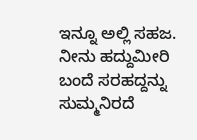ಇನ್ನೂ ಅಲ್ಲಿ ಸಹಜ.
ನೀನು ಹದ್ದುಮೀರಿ ಬಂದೆ ಸರಹದ್ದನ್ನು ಸುಮ್ಮನಿರದೆ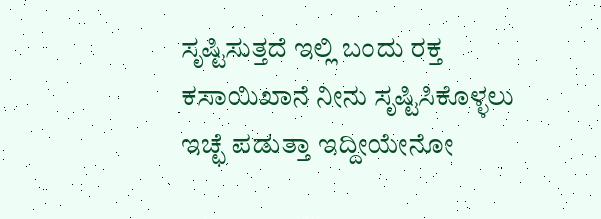ಸೃಷ್ಟಿಸುತ್ತದೆ ಇಲ್ಲಿ ಬಂದು ರಕ್ತ ಕಸಾಯಿಖಾನೆ ನೀನು ಸೃಷ್ಟಿಸಿಕೊಳ್ಳಲು ಇಚ್ಛೆ ಪಡುತ್ತಾ ಇದ್ದೀಯೇನೋ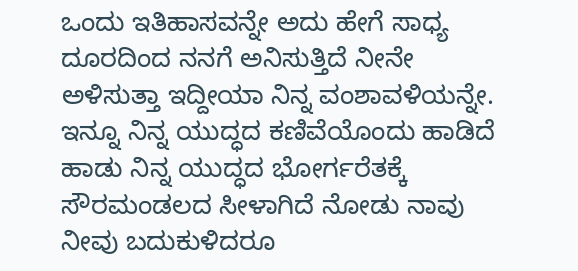ಒಂದು ಇತಿಹಾಸವನ್ನೇ ಅದು ಹೇಗೆ ಸಾಧ್ಯ ದೂರದಿಂದ ನನಗೆ ಅನಿಸುತ್ತಿದೆ ನೀನೇ ಅಳಿಸುತ್ತಾ ಇದ್ದೀಯಾ ನಿನ್ನ ವಂಶಾವಳಿಯನ್ನೇ.
ಇನ್ನೂ ನಿನ್ನ ಯುದ್ಧದ ಕಣಿವೆಯೊಂದು ಹಾಡಿದೆ ಹಾಡು ನಿನ್ನ ಯುದ್ಧದ ಭೋರ್ಗರೆತಕ್ಕೆ ಸೌರಮಂಡಲದ ಸೀಳಾಗಿದೆ ನೋಡು ನಾವು ನೀವು ಬದುಕುಳಿದರೂ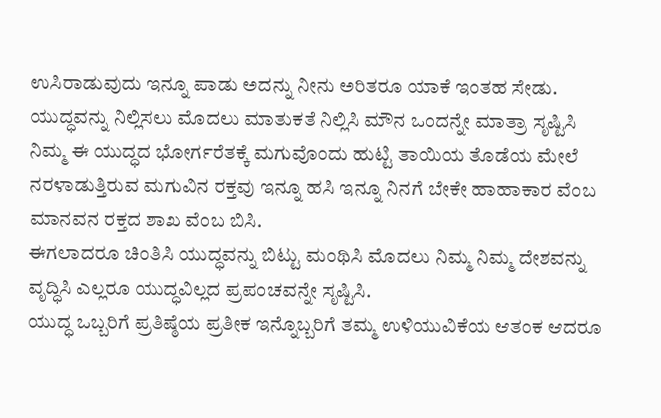ಉಸಿರಾಡುವುದು ಇನ್ನೂ ಪಾಡು ಅದನ್ನು ನೀನು ಅರಿತರೂ ಯಾಕೆ ಇಂತಹ ಸೇಡು.
ಯುದ್ಧವನ್ನು ನಿಲ್ಲಿಸಲು ಮೊದಲು ಮಾತುಕತೆ ನಿಲ್ಲಿಸಿ ಮೌನ ಒಂದನ್ನೇ ಮಾತ್ರಾ ಸೃಷ್ಟಿಸಿ ನಿಮ್ಮ ಈ ಯುದ್ಧದ ಭೋರ್ಗರೆತಕ್ಕೆ ಮಗುವೊಂದು ಹುಟ್ಟಿ ತಾಯಿಯ ತೊಡೆಯ ಮೇಲೆ ನರಳಾಡುತ್ತಿರುವ ಮಗುವಿನ ರಕ್ತವು ಇನ್ನೂ ಹಸಿ ಇನ್ನೂ ನಿನಗೆ ಬೇಕೇ ಹಾಹಾಕಾರ ವೆಂಬ ಮಾನವನ ರಕ್ತದ ಶಾಖ ವೆಂಬ ಬಿಸಿ.
ಈಗಲಾದರೂ ಚಿಂತಿಸಿ ಯುದ್ಧವನ್ನು ಬಿಟ್ಟು ಮಂಥಿಸಿ ಮೊದಲು ನಿಮ್ಮ ನಿಮ್ಮ ದೇಶವನ್ನು ವೃದ್ಧಿಸಿ ಎಲ್ಲರೂ ಯುದ್ಧವಿಲ್ಲದ ಪ್ರಪಂಚವನ್ನೇ ಸೃಷ್ಟಿಸಿ.
ಯುದ್ಧ ಒಬ್ಬರಿಗೆ ಪ್ರತಿಷ್ಠೆಯ ಪ್ರತೀಕ ಇನ್ನೊಬ್ಬರಿಗೆ ತಮ್ಮ ಉಳಿಯುವಿಕೆಯ ಆತಂಕ ಆದರೂ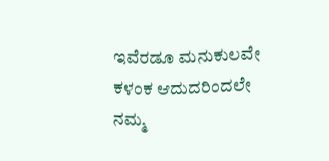ಇವೆರಡೂ ಮನುಕುಲವೇ ಕಳಂಕ ಆದುದರಿಂದಲೇ ನಮ್ಮ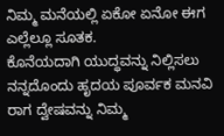ನಿಮ್ಮ ಮನೆಯಲ್ಲಿ ಏಕೋ ಏನೋ ಈಗ ಎಲ್ಲೆಲ್ಲೂ ಸೂತಕ.
ಕೊನೆಯದಾಗಿ ಯುದ್ಧವನ್ನು ನಿಲ್ಲಿಸಲು ನನ್ನದೊಂದು ಹೃದಯ ಪೂರ್ವಕ ಮನವಿ ರಾಗ ದ್ವೇಷವನ್ನು ನಿಮ್ಮ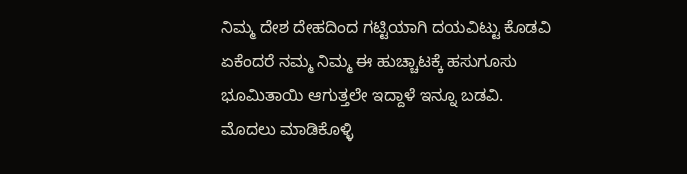ನಿಮ್ಮ ದೇಶ ದೇಹದಿಂದ ಗಟ್ಟಿಯಾಗಿ ದಯವಿಟ್ಟು ಕೊಡವಿ ಏಕೆಂದರೆ ನಮ್ಮ ನಿಮ್ಮ ಈ ಹುಚ್ಚಾಟಕ್ಕೆ ಹಸುಗೂಸು ಭೂಮಿತಾಯಿ ಆಗುತ್ತಲೇ ಇದ್ದಾಳೆ ಇನ್ನೂ ಬಡವಿ.
ಮೊದಲು ಮಾಡಿಕೊಳ್ಳಿ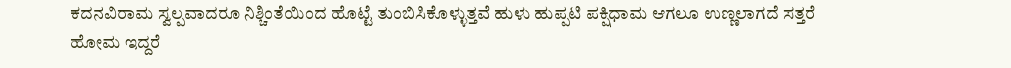ಕದನವಿರಾಮ ಸ್ವಲ್ಪವಾದರೂ ನಿಶ್ಚಿಂತೆಯಿಂದ ಹೊಟ್ಟೆ ತುಂಬಿಸಿಕೊಳ್ಳುತ್ತವೆ ಹುಳು ಹುಪ್ಪಟಿ ಪಕ್ಷಿಧಾಮ ಆಗಲೂ ಉಣ್ಣಲಾಗದೆ ಸತ್ತರೆ ಹೋಮ ಇದ್ದರೆ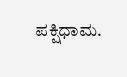ಪಕ್ಷಿಧಾಮ.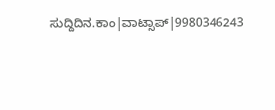ಸುದ್ದಿದಿನ.ಕಾಂ|ವಾಟ್ಸಾಪ್|9980346243